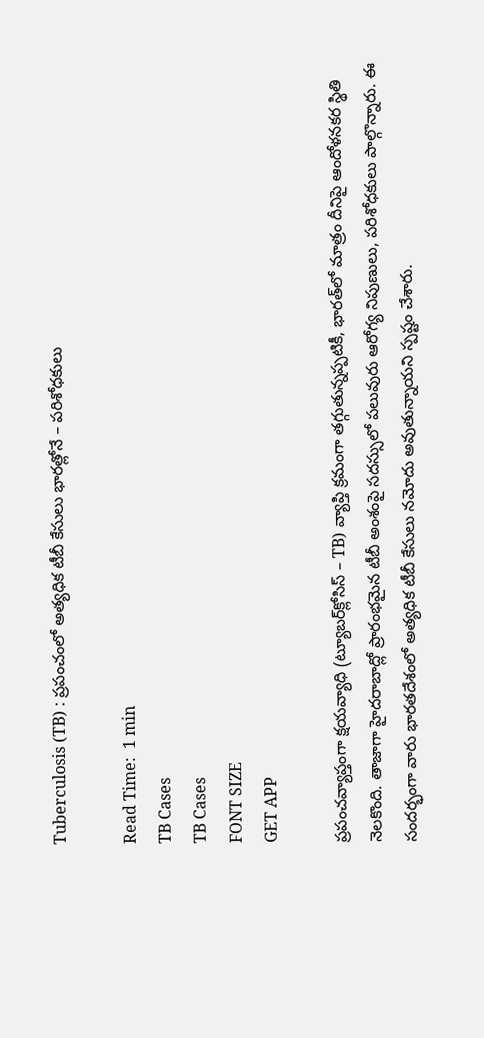Tuberculosis (TB) : ప్రపంచంలో అత్యధిక టీబీ కేసులు భారత్లోనే – పరిశోధకులు

Read Time:  1 min
TB Cases
TB Cases
FONT SIZE
GET APP

ప్రపంచవ్యాప్తంగా క్షయవ్యాధి (ట్యూబర్‌క్లోసిస్ – TB) వ్యాప్తి క్రమంగా తగ్గుతున్నప్పటికీ, భారత్‌లో మాత్రం దీనిపై ఆందోళనకర స్థితి నెలకొంది. తాజాగా హైదరాబాద్లో ప్రారంభమైన టీబీ అంశంపై సదస్సులో పలువురు ఆరోగ్య నిపుణులు, పరిశోధకులు పాల్గొన్నారు. ఈ సందర్భంగా వారు భారతదేశంలో అత్యధిక టీబీ కేసులు నమోదు అవుతున్నాయని స్పష్టం చేశారు.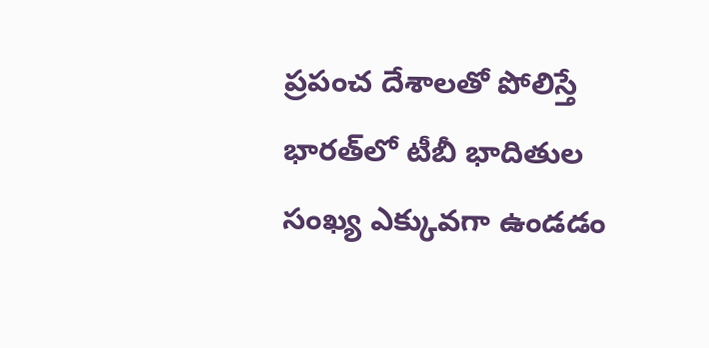ప్రపంచ దేశాలతో పోలిస్తే భారత్‌లో టీబీ భాదితుల సంఖ్య ఎక్కువగా ఉండడం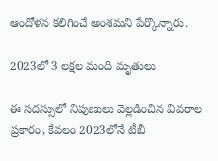ఆందోళన కలిగించే అంశమని పేర్కొన్నారు.

2023లో 3 లక్షల మంది మృతులు

ఈ సదస్సులో నిపుణులు వెల్లడించిన వివరాల ప్రకారం, కేవలం 2023లోనే టీబీ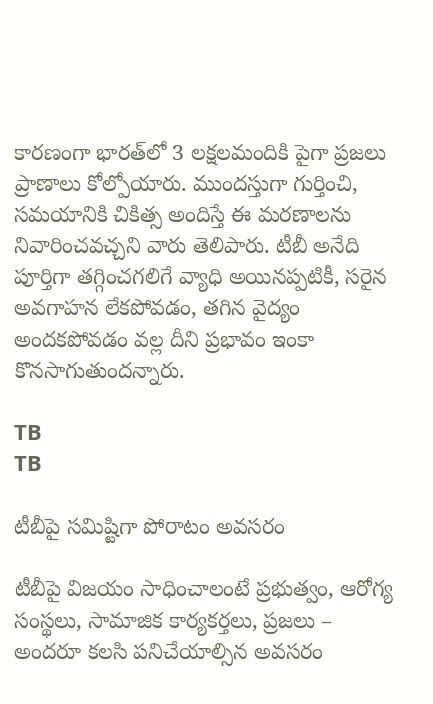కారణంగా భారత్‌లో 3 లక్షలమందికి పైగా ప్రజలు ప్రాణాలు కోల్పోయారు. ముందస్తుగా గుర్తించి, సమయానికి చికిత్స అందిస్తే ఈ మరణాలను నివారించవచ్చని వారు తెలిపారు. టీబీ అనేది పూర్తిగా తగ్గించగలిగే వ్యాధి అయినప్పటికీ, సరైన అవగాహన లేకపోవడం, తగిన వైద్యం అందకపోవడం వల్ల దీని ప్రభావం ఇంకా కొనసాగుతుందన్నారు.

TB
TB

టీబీపై సమిష్టిగా పోరాటం అవసరం

టీబీపై విజయం సాధించాలంటే ప్రభుత్వం, ఆరోగ్య సంస్థలు, సామాజిక కార్యకర్తలు, ప్రజలు – అందరూ కలసి పనిచేయాల్సిన అవసరం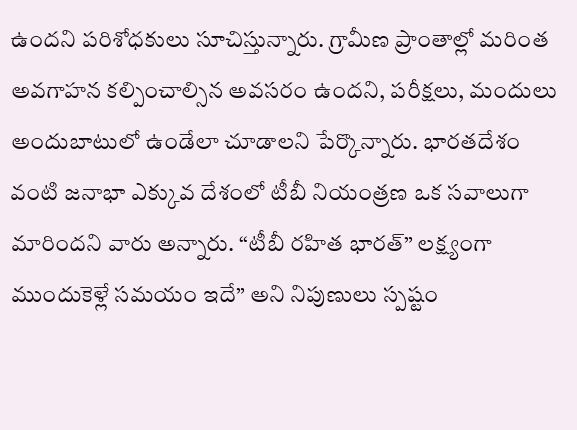ఉందని పరిశోధకులు సూచిస్తున్నారు. గ్రామీణ ప్రాంతాల్లో మరింత అవగాహన కల్పించాల్సిన అవసరం ఉందని, పరీక్షలు, మందులు అందుబాటులో ఉండేలా చూడాలని పేర్కొన్నారు. భారతదేశం వంటి జనాభా ఎక్కువ దేశంలో టీబీ నియంత్రణ ఒక సవాలుగా మారిందని వారు అన్నారు. “టీబీ రహిత భారత్” లక్ష్యంగా ముందుకెళ్లే సమయం ఇదే” అని నిపుణులు స్పష్టం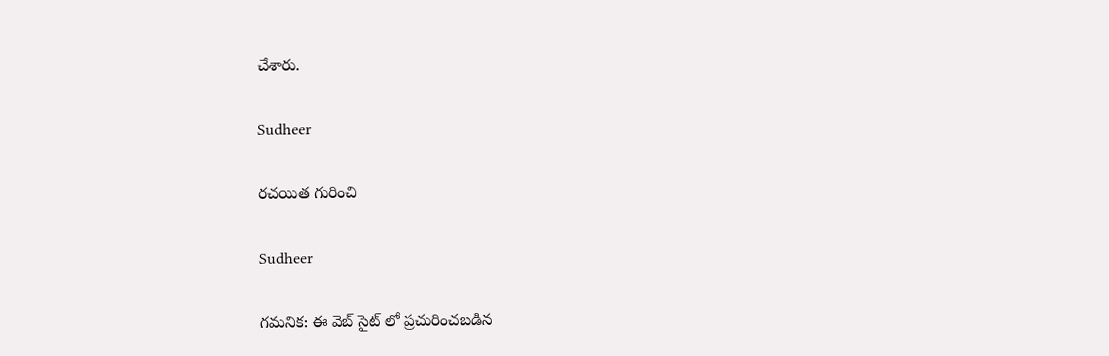చేశారు.

Sudheer

రచయిత గురించి

Sudheer

గమనిక: ఈ వెబ్ సైట్ లో ప్రచురించబడిన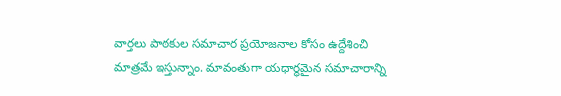వార్తలు పాఠకుల సమాచార ప్రయోజనాల కోసం ఉద్దేశించి మాత్రమే ఇస్తున్నాం. మావంతుగా యధార్థమైన సమాచారాన్ని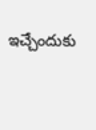ఇచ్చేందుకు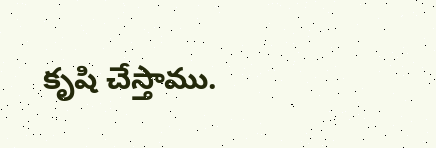కృషి చేస్తాము.